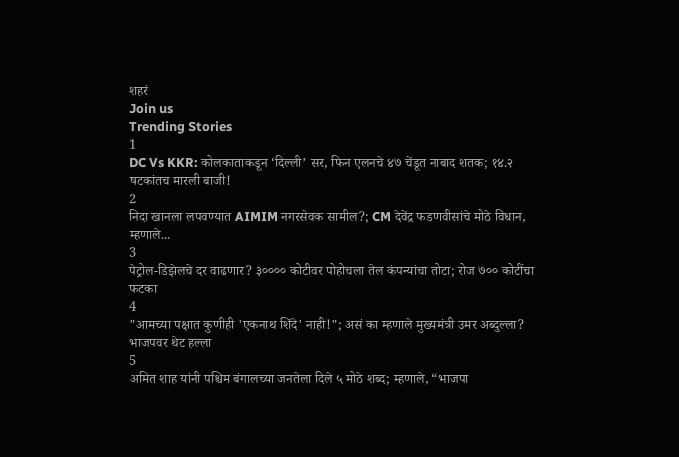शहरं
Join us
Trending Stories
1
DC Vs KKR: कोलकाताकडून ‘दिल्ली’ सर, फिन एलनचे ४७ चेंडूत नाबाद शतक; १४.२ षटकांतच मारली बाजी!
2
निदा खानला लपवण्यात AIMIM नगरसेवक सामील?; CM देवेंद्र फडणवीसांचे मोठे विधान, म्हणाले...
3
पेट्रोल-डिझेलचे दर वाढणार? ३०००० कोटीवर पोहोचला तेल कंपन्यांचा तोटा; रोज ७०० कोटींचा फटका
4
"आमच्या पक्षात कुणीही 'एकनाथ शिंदे' नाही!"; असं का म्हणाले मुख्यमंत्री उमर अब्दुल्ला? भाजपवर थेट हल्ला
5
अमित शाह यांनी पश्चिम बंगालच्या जनतेला दिले ५ मोठे शब्द; म्हणाले, “भाजपा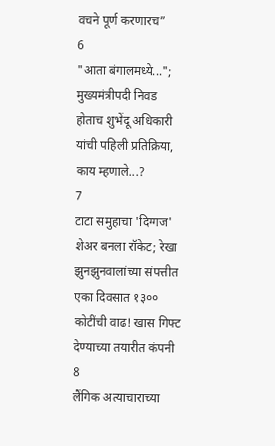वचने पूर्ण करणारच”
6
"आता बंगालमध्ये..."; मुख्यमंत्रीपदी निवड होताच शुभेंदू अधिकारी यांची पहिली प्रतिक्रिया, काय म्हणाले...?
7
टाटा समुहाचा 'दिग्गज' शेअर बनला रॉकेट; रेखा झुनझुनवालांच्या संपत्तीत एका दिवसात १३०० कोटींची वाढ! खास गिफ्ट देण्याच्या तयारीत कंपनी
8
लैंगिक अत्याचाराच्या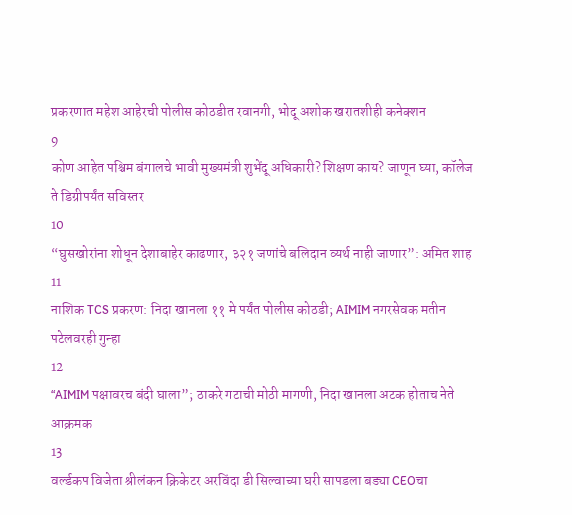प्रकरणात महेश आहेरची पोलीस कोठडीत रवानगी, भोदू अशोक खरातशीही कनेक्शन
9
कोण आहेत पश्चिम बंगालचे भावी मुख्यमंत्री शुभेंदू अधिकारी? शिक्षण काय? जाणून घ्या, कॉलेज ते डिग्रीपर्यंत सविस्तर
10
“घुसखोरांना शोधून देशाबाहेर काढणार, ३२१ जणांचे बलिदान व्यर्थ नाही जाणार”: अमित शाह
11
नाशिक TCS प्रकरण: निदा खानला ११ मे पर्यंत पोलीस कोठडी; AIMIM नगरसेवक मतीन पटेलवरही गुन्हा
12
“AIMIM पक्षावरच बंदी घाला”; ठाकरे गटाची मोठी मागणी, निदा खानला अटक होताच नेते आक्रमक
13
वर्ल्डकप विजेता श्रीलंकन क्रिकेटर अरविंदा डी सिल्वाच्या घरी सापडला बड्या CEOचा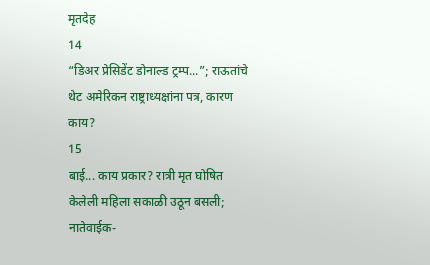मृतदेह
14
“डिअर प्रेसिडेंट डोनाल्ड ट्रम्प...”; राऊतांचे थेट अमेरिकन राष्ट्राध्यक्षांना पत्र, कारण काय?
15
बाई... काय प्रकार? रात्री मृत घोषित केलेली महिला सकाळी उठून बसली; नातेवाईक-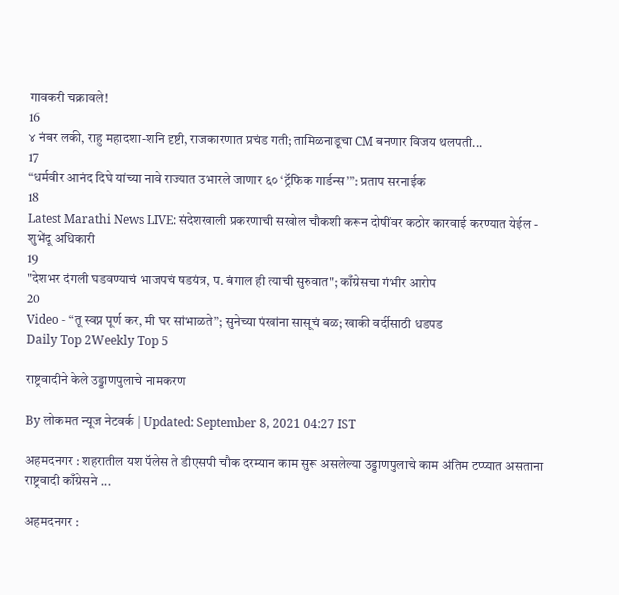गावकरी चक्रावले!
16
४ नंबर लकी, राहु महादशा-शनि दृष्टी, राजकारणात प्रचंड गती; तामिळनाडूचा CM बनणार विजय थलपती...
17
“धर्मवीर आनंद दिघे यांच्या नावे राज्यात उभारले जाणार ६० ‘ट्रॅफिक गार्डन्स’”: प्रताप सरनाईक
18
Latest Marathi News LIVE: संदेशखाली प्रकरणाची सखोल चौकशी करून दोषींवर कठोर कारवाई करण्यात येईल - शुभेंदू अधिकारी
19
"देशभर दंगली घडवण्याचं भाजपचं षडयंत्र, प. बंगाल ही त्याची सुरुवात"; काँग्रेसचा गंभीर आरोप
20
Video - “तू स्वप्न पूर्ण कर, मी घर सांभाळते”; सुनेच्या पंखांना सासूचं बळ; खाकी वर्दीसाठी धडपड
Daily Top 2Weekly Top 5

राष्ट्रवादीने केले उड्डाणपुलाचे नामकरण

By लोकमत न्यूज नेटवर्क | Updated: September 8, 2021 04:27 IST

अहमदनगर : शहरातील यश पॅलेस ते डीएसपी चौक दरम्यान काम सुरू असलेल्या उड्डाणपुलाचे काम अंतिम टप्प्यात असताना राष्ट्रवादी काँग्रेसने ...

अहमदनगर :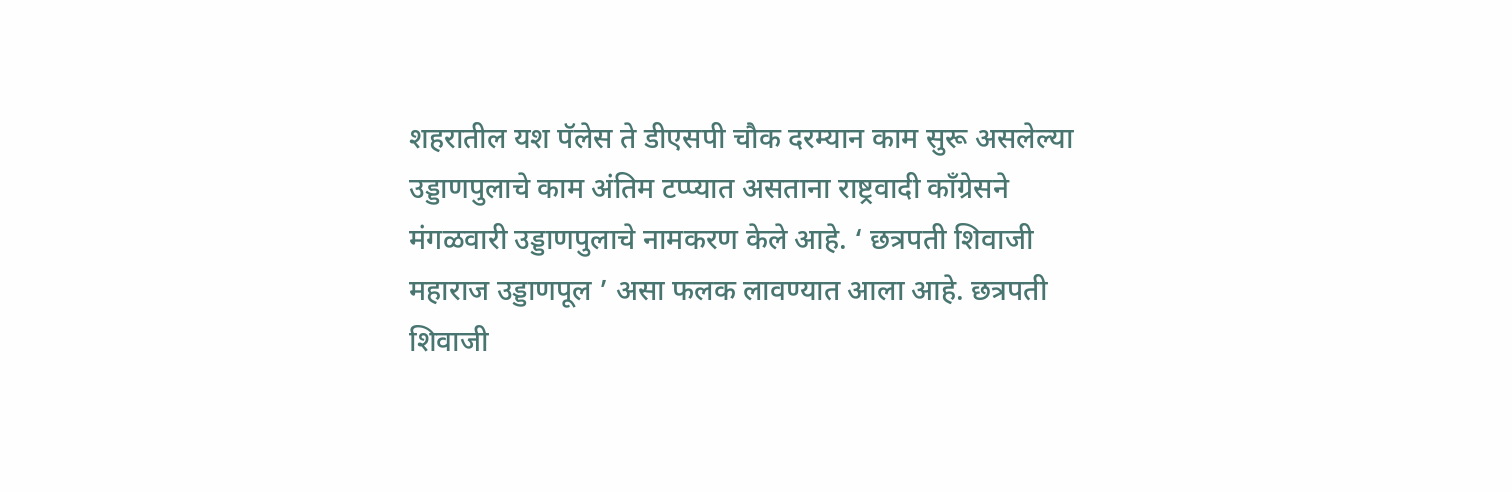शहरातील यश पॅलेस ते डीएसपी चौक दरम्यान काम सुरू असलेल्या उड्डाणपुलाचे काम अंतिम टप्प्यात असताना राष्ट्रवादी काँग्रेसने मंगळवारी उड्डाणपुलाचे नामकरण केले आहे. ‘ छत्रपती शिवाजी महाराज उड्डाणपूल ’ असा फलक लावण्यात आला आहे. छत्रपती शिवाजी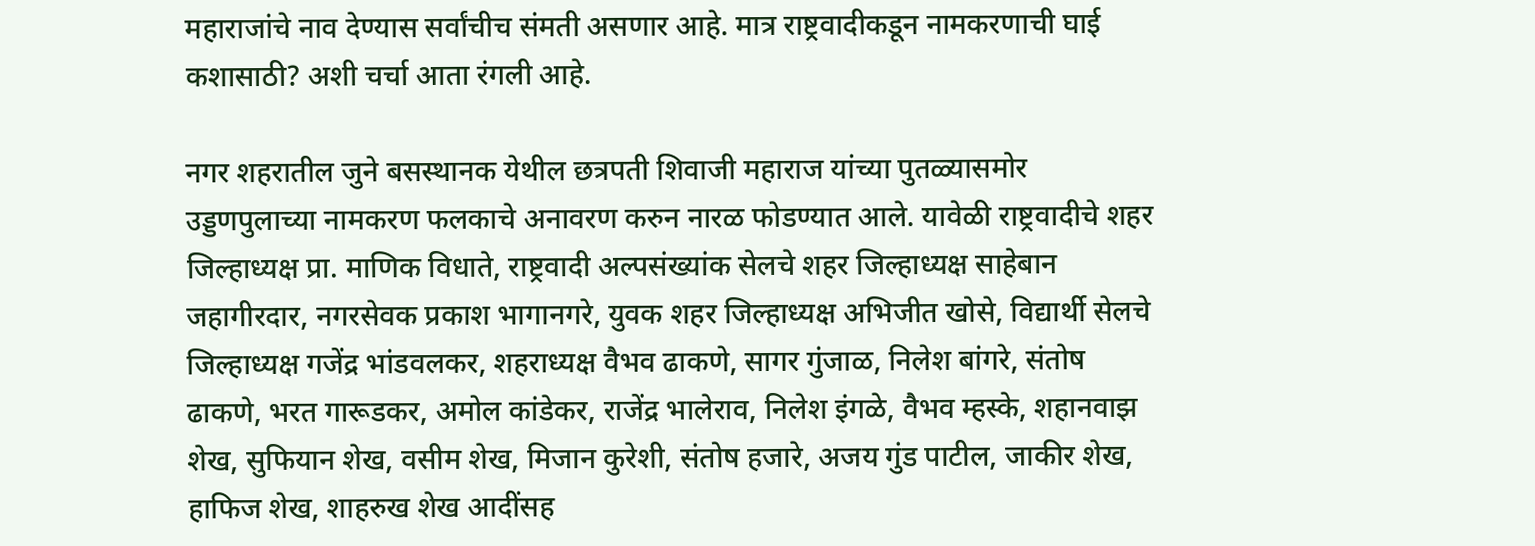महाराजांचे नाव देण्यास सर्वांचीच संमती असणार आहे. मात्र राष्ट्रवादीकडून नामकरणाची घाई कशासाठी? अशी चर्चा आता रंगली आहे.

नगर शहरातील जुने बसस्थानक येथील छत्रपती शिवाजी महाराज यांच्या पुतळ्यासमोर उड्डणपुलाच्या नामकरण फलकाचे अनावरण करुन नारळ फोडण्यात आले. यावेळी राष्ट्रवादीचे शहर जिल्हाध्यक्ष प्रा. माणिक विधाते, राष्ट्रवादी अल्पसंख्यांक सेलचे शहर जिल्हाध्यक्ष साहेबान जहागीरदार, नगरसेवक प्रकाश भागानगरे, युवक शहर जिल्हाध्यक्ष अभिजीत खोसे, विद्यार्थी सेलचे जिल्हाध्यक्ष गजेंद्र भांडवलकर, शहराध्यक्ष वैभव ढाकणे, सागर गुंजाळ, निलेश बांगरे, संतोष ढाकणे, भरत गारूडकर, अमोल कांडेकर, राजेंद्र भालेराव, निलेश इंगळे, वैभव म्हस्के, शहानवाझ शेख, सुफियान शेख, वसीम शेख, मिजान कुरेशी, संतोष हजारे, अजय गुंड पाटील, जाकीर शेख, हाफिज शेख, शाहरुख शेख आदींसह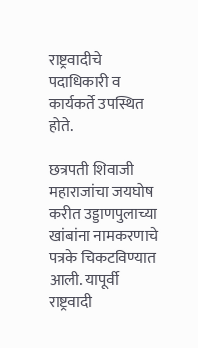राष्ट्रवादीचे पदाधिकारी व कार्यकर्ते उपस्थित होते.

छत्रपती शिवाजी महाराजांचा जयघोष करीत उड्डाणपुलाच्या खांबांना नामकरणाचे पत्रके चिकटविण्यात आली. यापूर्वी राष्ट्रवादी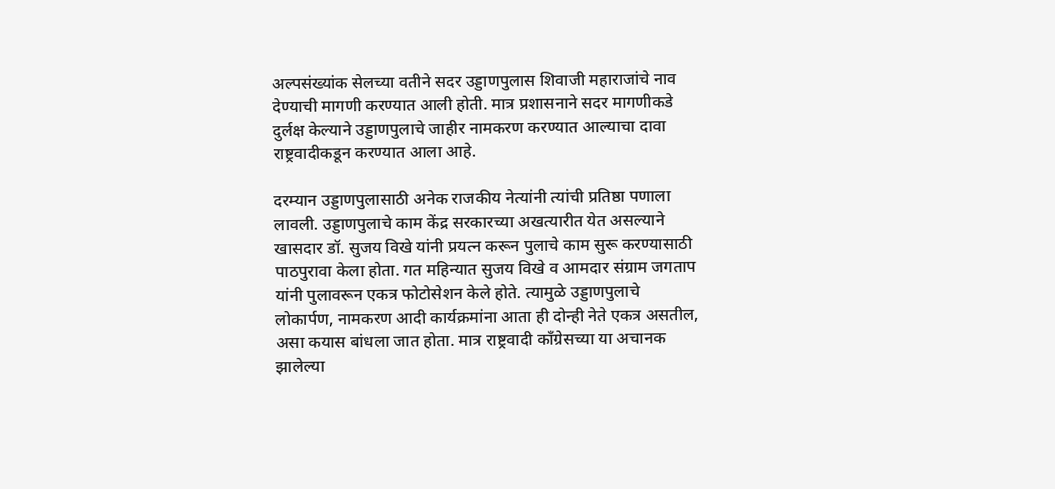अल्पसंख्यांक सेलच्या वतीने सदर उड्डाणपुलास शिवाजी महाराजांचे नाव देण्याची मागणी करण्यात आली होती. मात्र प्रशासनाने सदर मागणीकडे दुर्लक्ष केल्याने उड्डाणपुलाचे जाहीर नामकरण करण्यात आल्याचा दावा राष्ट्रवादीकडून करण्यात आला आहे.

दरम्यान उड्डाणपुलासाठी अनेक राजकीय नेत्यांनी त्यांची प्रतिष्ठा पणाला लावली. उड्डाणपुलाचे काम केंद्र सरकारच्या अखत्यारीत येत असल्याने खासदार डॉ. सुजय विखे यांनी प्रयत्न करून पुलाचे काम सुरू करण्यासाठी पाठपुरावा केला होता. गत महिन्यात सुजय विखे व आमदार संग्राम जगताप यांनी पुलावरून एकत्र फोटोसेशन केले होते. त्यामुळे उड्डाणपुलाचे लोकार्पण, नामकरण आदी कार्यक्रमांना आता ही दोन्ही नेते एकत्र असतील, असा कयास बांधला जात होता. मात्र राष्ट्रवादी कॉंग्रेसच्या या अचानक झालेल्या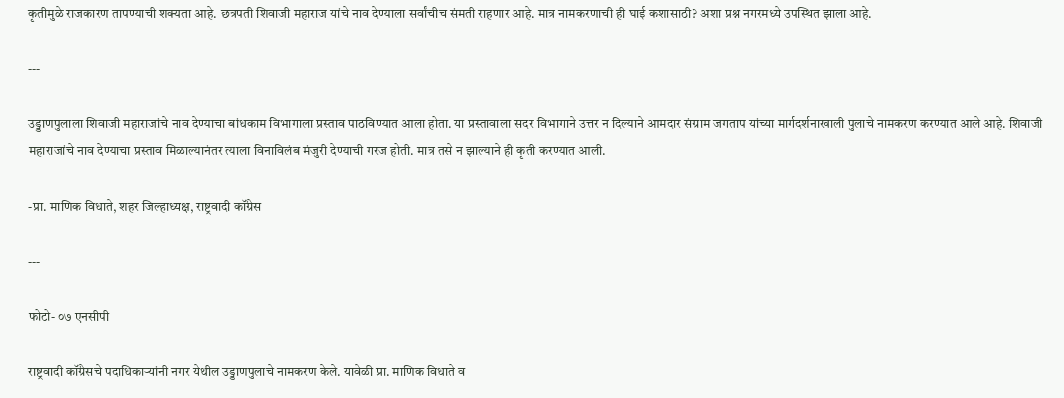कृतीमुळे राजकारण तापण्याची शक्यता आहे. छत्रपती शिवाजी महाराज यांचे नाव देण्याला सर्वांचीच संमती राहणार आहे. मात्र नामकरणाची ही घाई कशासाठी? अशा प्रश्न नगरमध्ये उपस्थित झाला आहे.

---

उड्डाणपुलाला शिवाजी महाराजांचे नाव देण्याचा बांधकाम विभागाला प्रस्ताव पाठविण्यात आला होता. या प्रस्तावाला सदर विभागाने उत्तर न दिल्याने आमदार संग्राम जगताप यांच्या मार्गदर्शनाखाली पुलाचे नामकरण करण्यात आले आहे. शिवाजी महाराजांचे नाव देण्याचा प्रस्ताव मिळाल्यानंतर त्याला विनाविलंब मंजुरी देण्याची गरज होती. मात्र तसे न झाल्याने ही कृती करण्यात आली.

-प्रा. माणिक विधाते, शहर जिल्हाध्यक्ष, राष्ट्रवादी कॉंग्रेस

---

फोटो- ०७ एनसीपी

राष्ट्रवादी कॉंग्रेसचे पदाधिकाऱ्यांनी नगर येथील उड्डाणपुलाचे नामकरण केले. यावेळी प्रा. माणिक विधाते व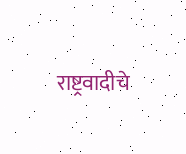राष्ट्रवादीचे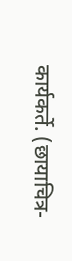कार्यकर्ते. (छायाचित्र-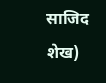साजिद शेख)